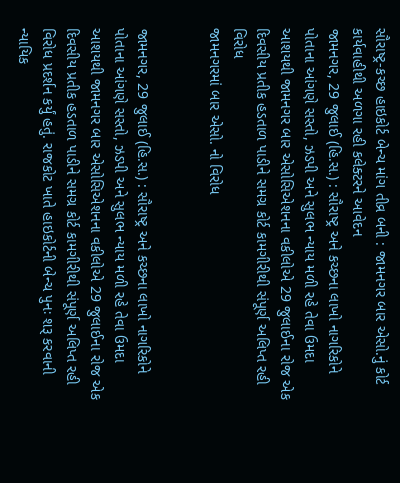સૌરાષ્ટ્ર-કચ્છ હાઇકોર્ટ બેન્ચ માંગ તીવ્ર બની : જામનગર બાર એસો.નું કોર્ટ કાર્યવાહીથી અળગા રહી કલેક્ટરને આવેદન
જામનગર, 29 જુલાઈ (હિ.સ.) : સૌરાષ્ટ્ર અને કચ્છના લાખો નાગરિકોને પોતાના આંગણે સસ્તો, ઝડપી અને સુલભ ન્યાય મળી રહે તેવા ઉમદા આશયથી જામનગર બાર એસોસિએશનના વકીલોએ 29 જુલાઈના રોજ એક દિવસીય પ્રતીક હડતાળ પાડીને સમગ્ર કોર્ટ કામગીરીથી સંપૂર્ણ અલિપ્ત રહી વિરોધ
જામનગરમાં બાર એસો. નો વિરોધ


જામનગર, 29 જુલાઈ (હિ.સ.) : સૌરાષ્ટ્ર અને કચ્છના લાખો નાગરિકોને પોતાના આંગણે સસ્તો, ઝડપી અને સુલભ ન્યાય મળી રહે તેવા ઉમદા આશયથી જામનગર બાર એસોસિએશનના વકીલોએ 29 જુલાઈના રોજ એક દિવસીય પ્રતીક હડતાળ પાડીને સમગ્ર કોર્ટ કામગીરીથી સંપૂર્ણ અલિપ્ત રહી વિરોધ પ્રદર્શન કર્યું હતું. રાજકોટ ખાતે હાઇકોર્ટની બેન્ચ પુનઃ શરૂ કરવાની ન્યાયિક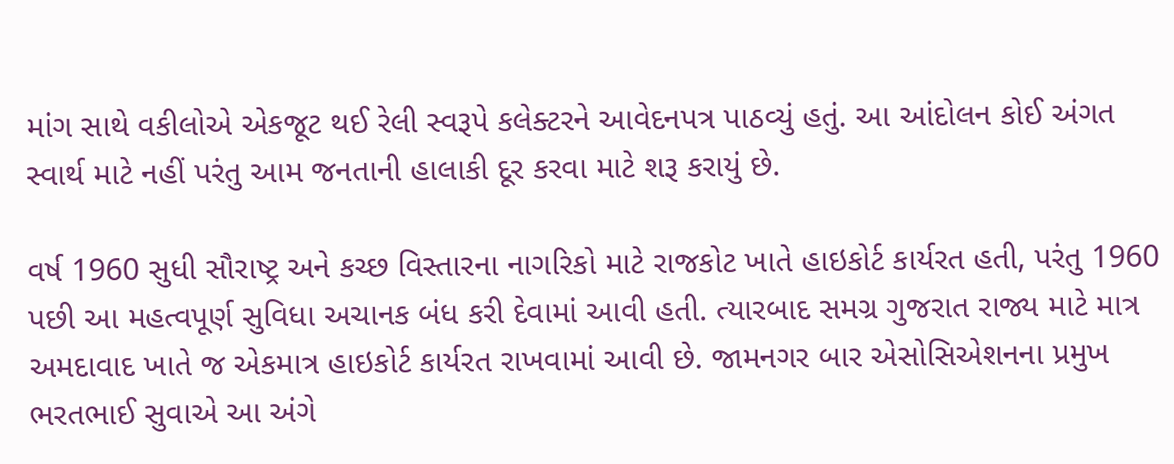માંગ સાથે વકીલોએ એકજૂટ થઈ રેલી સ્વરૂપે કલેક્ટરને આવેદનપત્ર પાઠવ્યું હતું. આ આંદોલન કોઈ અંગત સ્વાર્થ માટે નહીં પરંતુ આમ જનતાની હાલાકી દૂર કરવા માટે શરૂ કરાયું છે.

વર્ષ 1960 સુધી સૌરાષ્ટ્ર અને કચ્છ વિસ્તારના નાગરિકો માટે રાજકોટ ખાતે હાઇકોર્ટ કાર્યરત હતી, પરંતુ 1960 પછી આ મહત્વપૂર્ણ સુવિધા અચાનક બંધ કરી દેવામાં આવી હતી. ત્યારબાદ સમગ્ર ગુજરાત રાજ્ય માટે માત્ર અમદાવાદ ખાતે જ એકમાત્ર હાઇકોર્ટ કાર્યરત રાખવામાં આવી છે. જામનગર બાર એસોસિએશનના પ્રમુખ ભરતભાઈ સુવાએ આ અંગે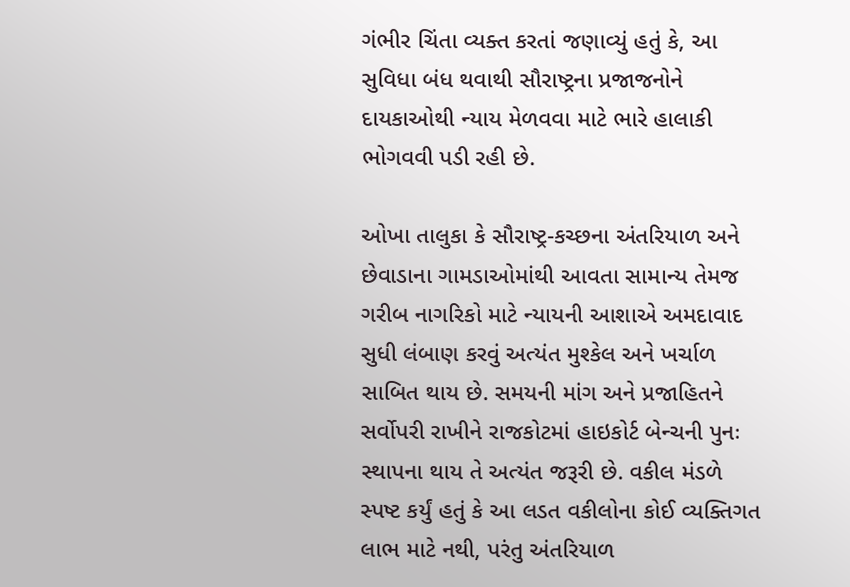ગંભીર ચિંતા વ્યક્ત કરતાં જણાવ્યું હતું કે, આ સુવિધા બંધ થવાથી સૌરાષ્ટ્રના પ્રજાજનોને દાયકાઓથી ન્યાય મેળવવા માટે ભારે હાલાકી ભોગવવી પડી રહી છે.

ઓખા તાલુકા કે સૌરાષ્ટ્ર-કચ્છના અંતરિયાળ અને છેવાડાના ગામડાઓમાંથી આવતા સામાન્ય તેમજ ગરીબ નાગરિકો માટે ન્યાયની આશાએ અમદાવાદ સુધી લંબાણ કરવું અત્યંત મુશ્કેલ અને ખર્ચાળ સાબિત થાય છે. સમયની માંગ અને પ્રજાહિતને સર્વોપરી રાખીને રાજકોટમાં હાઇકોર્ટ બેન્ચની પુનઃ સ્થાપના થાય તે અત્યંત જરૂરી છે. વકીલ મંડળે સ્પષ્ટ કર્યું હતું કે આ લડત વકીલોના કોઈ વ્યક્તિગત લાભ માટે નથી, પરંતુ અંતરિયાળ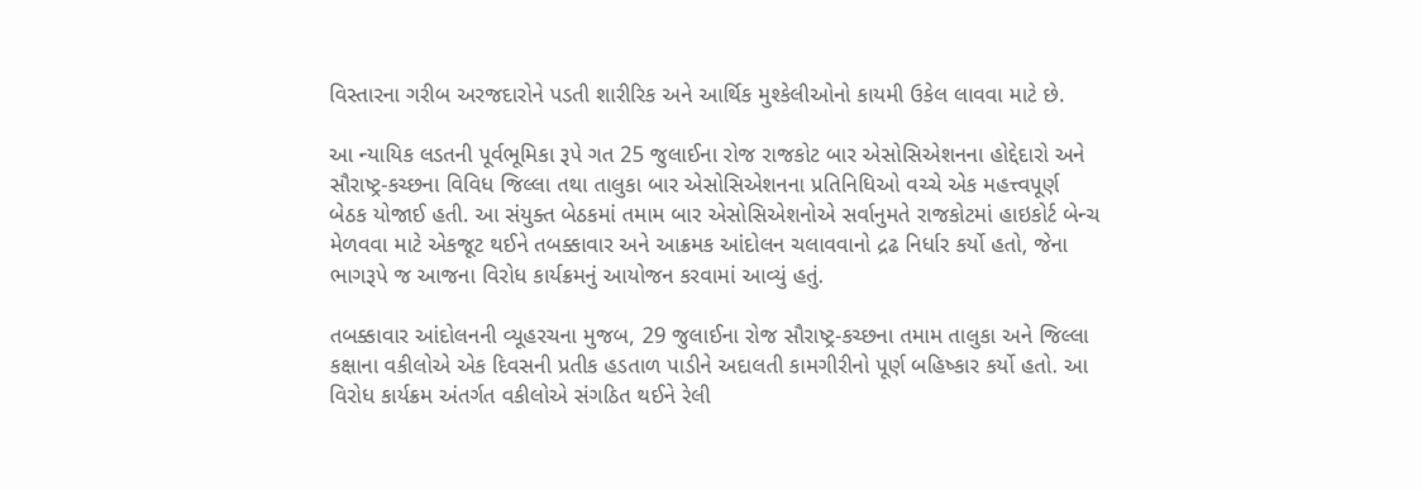વિસ્તારના ગરીબ અરજદારોને પડતી શારીરિક અને આર્થિક મુશ્કેલીઓનો કાયમી ઉકેલ લાવવા માટે છે.

આ ન્યાયિક લડતની પૂર્વભૂમિકા રૂપે ગત 25 જુલાઈના રોજ રાજકોટ બાર એસોસિએશનના હોદ્દેદારો અને સૌરાષ્ટ્ર-કચ્છના વિવિધ જિલ્લા તથા તાલુકા બાર એસોસિએશનના પ્રતિનિધિઓ વચ્ચે એક મહત્ત્વપૂર્ણ બેઠક યોજાઈ હતી. આ સંયુક્ત બેઠકમાં તમામ બાર એસોસિએશનોએ સર્વાનુમતે રાજકોટમાં હાઇકોર્ટ બેન્ચ મેળવવા માટે એકજૂટ થઈને તબક્કાવાર અને આક્રમક આંદોલન ચલાવવાનો દ્રઢ નિર્ધાર કર્યો હતો, જેના ભાગરૂપે જ આજના વિરોધ કાર્યક્રમનું આયોજન કરવામાં આવ્યું હતું.

તબક્કાવાર આંદોલનની વ્યૂહરચના મુજબ, 29 જુલાઈના રોજ સૌરાષ્ટ્ર-કચ્છના તમામ તાલુકા અને જિલ્લા કક્ષાના વકીલોએ એક દિવસની પ્રતીક હડતાળ પાડીને અદાલતી કામગીરીનો પૂર્ણ બહિષ્કાર કર્યો હતો. આ વિરોધ કાર્યક્રમ અંતર્ગત વકીલોએ સંગઠિત થઈને રેલી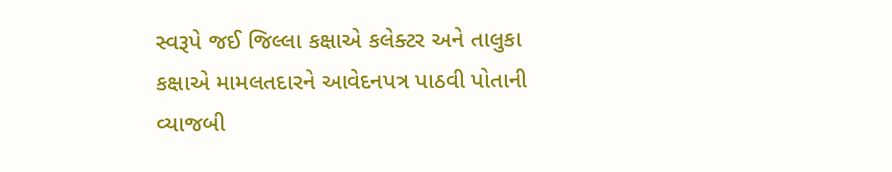સ્વરૂપે જઈ જિલ્લા કક્ષાએ કલેક્ટર અને તાલુકા કક્ષાએ મામલતદારને આવેદનપત્ર પાઠવી પોતાની વ્યાજબી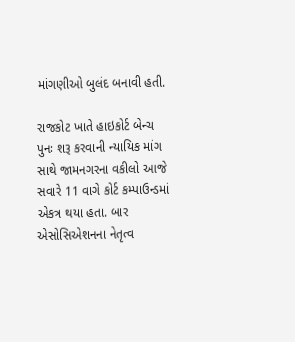માંગણીઓ બુલંદ બનાવી હતી.

રાજકોટ ખાતે હાઇકોર્ટ બેન્ચ પુનઃ શરૂ કરવાની ન્યાયિક માંગ સાથે જામનગરના વકીલો આજે સવારે 11 વાગે કોર્ટ કમ્પાઉન્ડમાં એકત્ર થયા હતા. બાર એસોસિએશનના નેતૃત્વ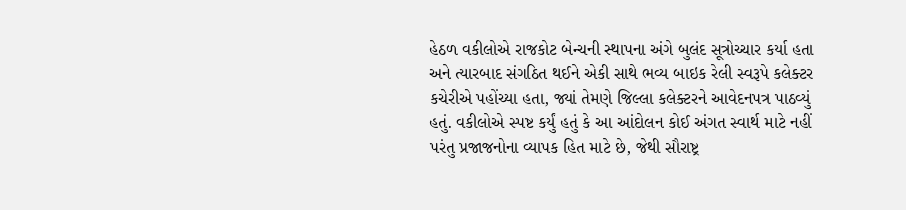હેઠળ વકીલોએ રાજકોટ બેન્ચની સ્થાપના અંગે બુલંદ સૂત્રોચ્ચાર કર્યા હતા અને ત્યારબાદ સંગઠિત થઈને એકી સાથે ભવ્ય બાઇક રેલી સ્વરૂપે કલેક્ટર કચેરીએ પહોંચ્યા હતા, જ્યાં તેમણે જિલ્લા કલેક્ટરને આવેદનપત્ર પાઠવ્યું હતું. વકીલોએ સ્પષ્ટ કર્યું હતું કે આ આંદોલન કોઈ અંગત સ્વાર્થ માટે નહીં પરંતુ પ્રજાજનોના વ્યાપક હિત માટે છે, જેથી સૌરાષ્ટ્ર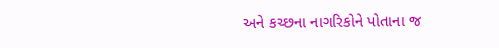અને કચ્છના નાગરિકોને પોતાના જ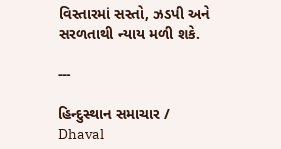વિસ્તારમાં સસ્તો, ઝડપી અને સરળતાથી ન્યાય મળી શકે.

---

હિન્દુસ્થાન સમાચાર / Dhaval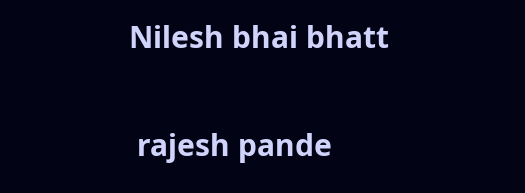Nilesh bhai bhatt


 rajesh pande